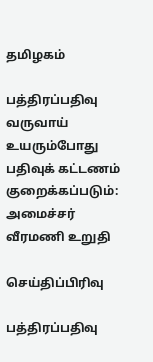தமிழகம்

பத்திரப்பதிவு வருவாய் உயரும்போது பதிவுக் கட்டணம் குறைக்கப்படும்: அமைச்சர் வீரமணி உறுதி

செய்திப்பிரிவு

பத்திரப்பதிவு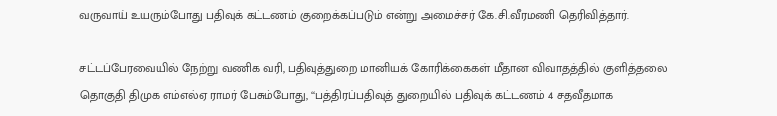வருவாய் உயரும்போது பதிவுக் கட்டணம் குறைக்கப்படும் என்று அமைச்சர் கே.சி.வீரமணி தெரிவித்தார்.

சட்டப்பேரவையில் நேற்று வணிக வரி, பதிவுத்துறை மானியக் கோரிக்கைகள் மீதான விவாதத்தில் குளித்தலை தொகுதி திமுக எம்எல்ஏ ராமர் பேசும்போது, ‘‘பத்திரப்பதிவுத் துறையில் பதிவுக் கட்டணம் 4 சதவீதமாக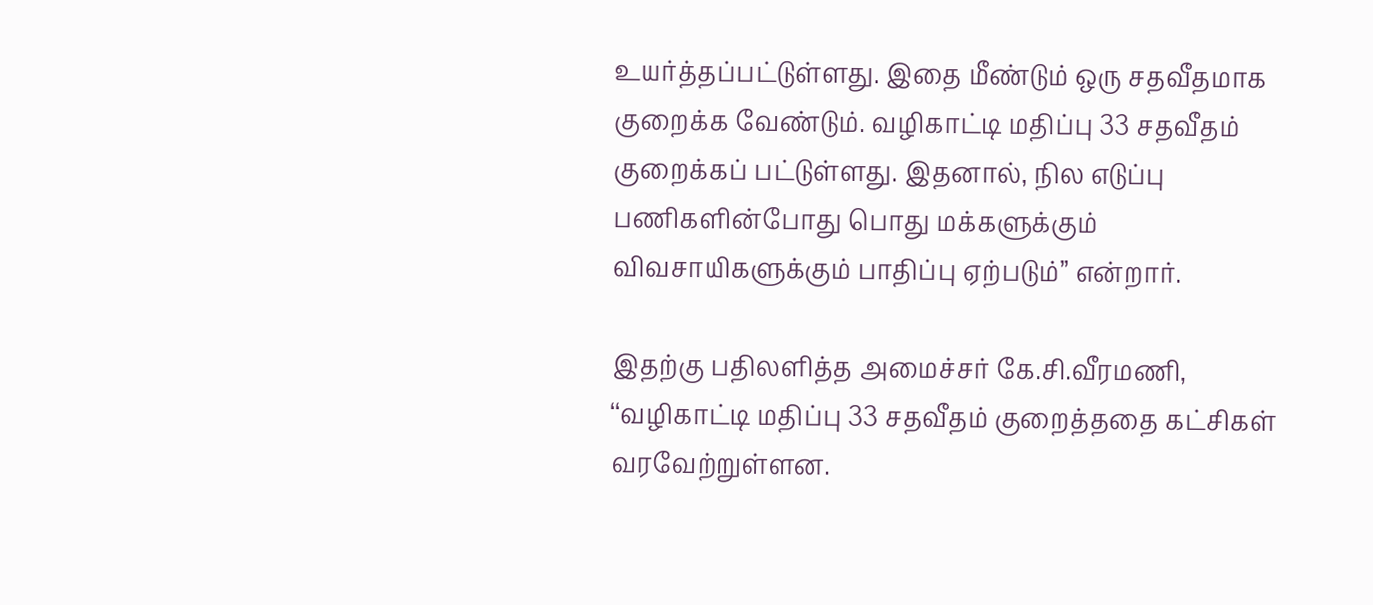உயர்த்தப்பட்டுள்ளது. இதை மீண்டும் ஒரு சதவீதமாக குறைக்க வேண்டும். வழிகாட்டி மதிப்பு 33 சதவீதம் குறைக்கப் பட்டுள்ளது. இதனால், நில எடுப்பு பணிகளின்போது பொது மக்களுக்கும் விவசாயிகளுக்கும் பாதிப்பு ஏற்படும்’’ என்றார்.

இதற்கு பதிலளித்த அமைச்சர் கே.சி.வீரமணி, ‘‘வழிகாட்டி மதிப்பு 33 சதவீதம் குறைத்ததை கட்சிகள் வரவேற்றுள்ளன.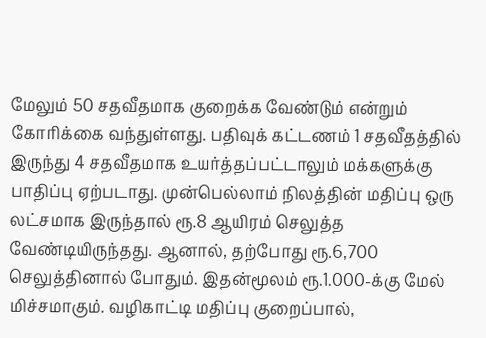மேலும் 50 சதவீதமாக குறைக்க வேண்டும் என்றும் கோரிக்கை வந்துள்ளது. பதிவுக் கட்டணம் 1 சதவீதத்தில் இருந்து 4 சதவீதமாக உயர்த்தப்பட்டாலும் மக்களுக்கு பாதிப்பு ஏற்படாது. முன்பெல்லாம் நிலத்தின் மதிப்பு ஒரு லட்சமாக இருந்தால் ரூ.8 ஆயிரம் செலுத்த வேண்டியிருந்தது. ஆனால், தற்போது ரூ.6,700 செலுத்தினால் போதும். இதன்மூலம் ரூ.1.000-க்கு மேல் மிச்சமாகும். வழிகாட்டி மதிப்பு குறைப்பால்,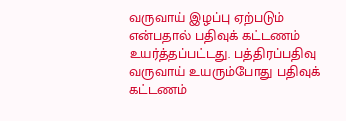வருவாய் இழப்பு ஏற்படும் என்பதால் பதிவுக் கட்டணம் உயர்த்தப்பட்டது. பத்திரப்பதிவு வருவாய் உயரும்போது பதிவுக் கட்டணம்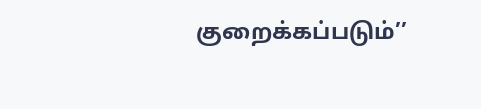குறைக்கப்படும்’’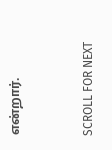என்றார்.


SCROLL FOR NEXT